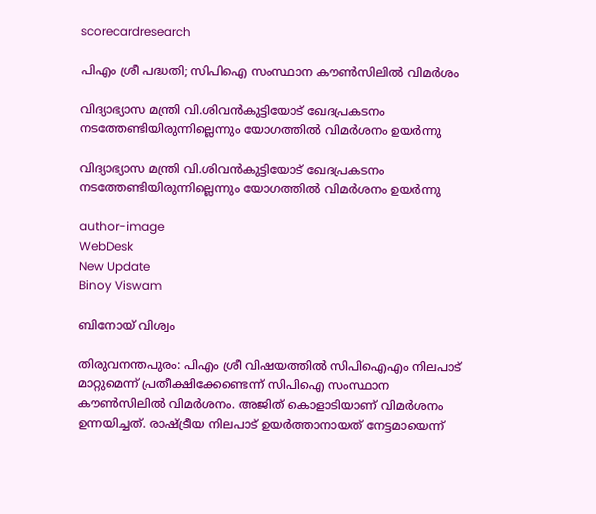scorecardresearch

പിഎം ശ്രീ പദ്ധതി; സിപിഐ സംസ്ഥാന കൗൺസിലിൽ വിമർശം

വിദ്യാഭ്യാസ മന്ത്രി വി.ശിവൻകുട്ടിയോട് ഖേദപ്രകടനം നടത്തേണ്ടിയിരുന്നില്ലെന്നും യോഗത്തിൽ വിമർശനം ഉയർന്നു

വിദ്യാഭ്യാസ മന്ത്രി വി.ശിവൻകുട്ടിയോട് ഖേദപ്രകടനം നടത്തേണ്ടിയിരുന്നില്ലെന്നും യോഗത്തിൽ വിമർശനം ഉയർന്നു

author-image
WebDesk
New Update
Binoy Viswam

ബിനോയ് വിശ്വം

തിരുവനന്തപുരം: പിഎം ശ്രീ വിഷയത്തിൽ സിപിഐഎം നിലപാട് മാറ്റുമെന്ന് പ്രതീക്ഷിക്കേണ്ടെന്ന് സിപിഐ സംസ്ഥാന കൗൺസിലിൽ വിമർശനം. അജിത് കൊളാടിയാണ് വിമർശനം ഉന്നയിച്ചത്. രാഷ്ട്രീയ നിലപാട് ഉയർത്താനായത് നേട്ടമായെന്ന്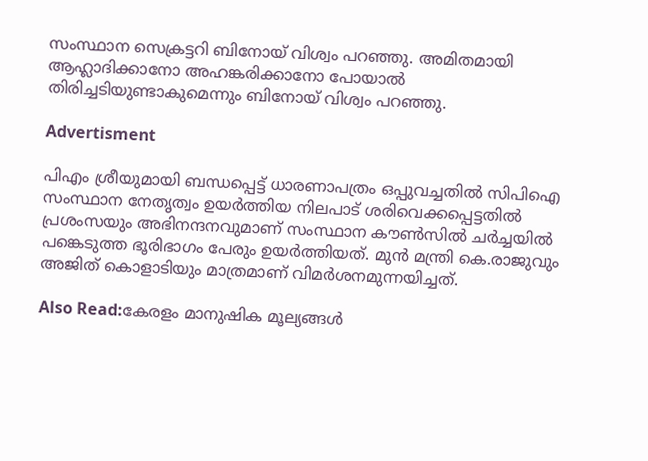സംസ്ഥാന സെക്രട്ടറി ബിനോയ് വിശ്വം പറഞ്ഞു. അമിതമായി ആഹ്ലാദിക്കാനോ അഹങ്കരിക്കാനോ പോയാൽ തിരിച്ചടിയുണ്ടാകുമെന്നും ബിനോയ് വിശ്വം പറഞ്ഞു.

Advertisment

പിഎം ശ്രീയുമായി ബന്ധപ്പെട്ട് ധാരണാപത്രം ഒപ്പുവച്ചതിൽ സിപിഐ സംസ്ഥാന നേതൃത്വം ഉയർത്തിയ നിലപാട് ശരിവെക്കപ്പെട്ടതിൽ പ്രശംസയും അഭിനന്ദനവുമാണ് സംസ്ഥാന കൗൺസിൽ ചർച്ചയിൽ പങ്കെടുത്ത ഭൂരിഭാഗം പേരും ഉയർത്തിയത്. മുൻ മന്ത്രി കെ.രാജുവും അജിത് കൊളാടിയും മാത്രമാണ് വിമർശനമുന്നയിച്ചത്.

Also Read:കേരളം മാനുഷിക മൂല്യങ്ങൾ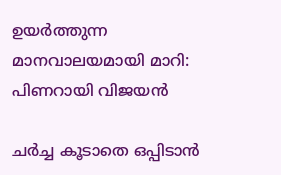ഉയർത്തുന്ന മാനവാലയമായി മാറി: പിണറായി വിജയൻ

ചർച്ച കൂടാതെ ഒപ്പിടാൻ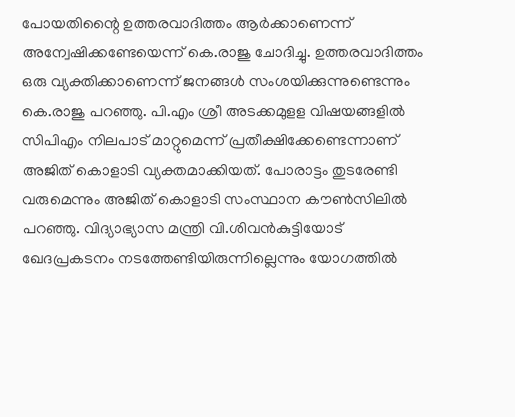പോയതിന്റൈ ഉത്തരവാദിത്തം ആർക്കാണെന്ന് അന്വേഷിക്കണ്ടേയെന്ന് കെ.രാജു ചോദിച്ചു. ഉത്തരവാദിത്തം ഒരു വ്യക്തിക്കാണെന്ന് ജനങ്ങൾ സംശയിക്കുന്നുണ്ടെന്നും കെ.രാജു പറഞ്ഞു. പി.എം ശ്രീ അടക്കമുളള വിഷയങ്ങളിൽ സിപിഎം നിലപാട് മാറ്റുമെന്ന് പ്രതീക്ഷിക്കേണ്ടെന്നാണ് അജിത് കൊളാടി വ്യക്തമാക്കിയത്. പോരാട്ടം തുടരേണ്ടി വരുമെന്നും അജിത് കൊളാടി സംസ്ഥാന കൗൺസിലിൽ പറഞ്ഞു. വിദ്യാഭ്യാസ മന്ത്രി വി.ശിവൻകുട്ടിയോട് ഖേദപ്രകടനം നടത്തേണ്ടിയിരുന്നില്ലെന്നും യോഗത്തിൽ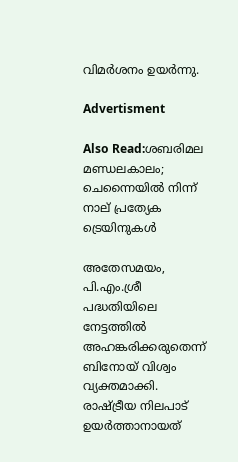വിമർശനം ഉയർന്നു.

Advertisment

Also Read:ശബരിമല മണ്ഡലകാലം; ചെന്നൈയിൽ നിന്ന് നാല് പ്രത്യേക ട്രെയിനുകൾ

അതേസമയം, പി.എം.ശ്രീ പദ്ധതിയിലെ നേട്ടത്തിൽ അഹങ്കരിക്കരുതെന്ന് ബിനോയ് വിശ്വം വ്യക്തമാക്കി. രാഷ്ട്രീയ നിലപാട് ഉയർത്താനായത്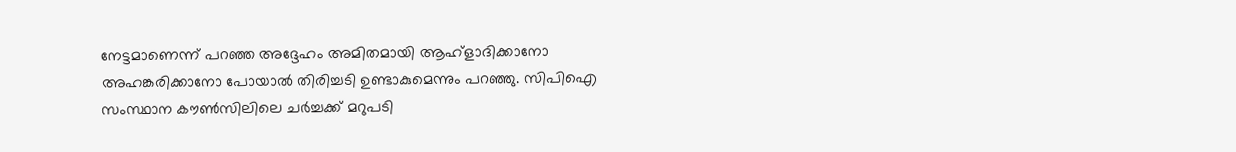നേട്ടമാണെന്ന് പറഞ്ഞ അദ്ദേഹം അമിതമായി ആഹ്ളാദിക്കാനോ അഹങ്കരിക്കാനോ പോയാൽ തിരിച്ചടി ഉണ്ടാകുമെന്നും പറഞ്ഞു. സിപിഐ സംസ്ഥാന കൗൺസിലിലെ ചർച്ചക്ക് മറുപടി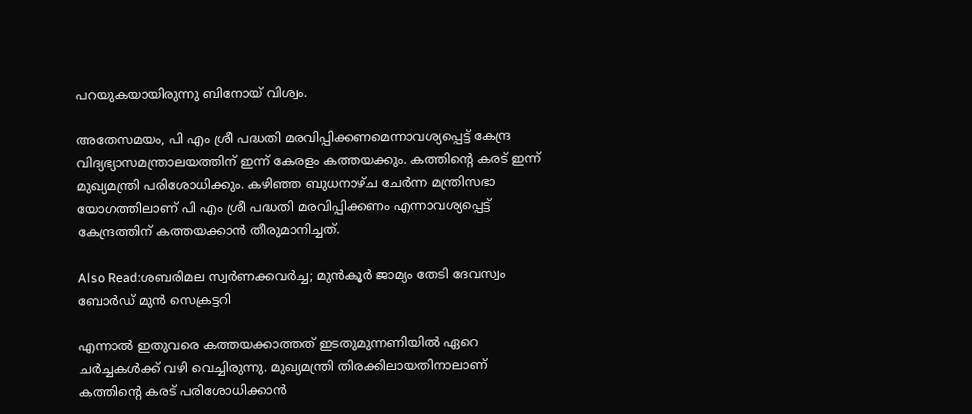പറയുകയായിരുന്നു ബിനോയ് വിശ്വം.

അതേസമയം, പി എം ശ്രീ പദ്ധതി മരവിപ്പിക്കണമെന്നാവശ്യപ്പെട്ട് കേന്ദ്ര വിദ്യഭ്യാസമന്ത്രാലയത്തിന് ഇന്ന് കേരളം കത്തയക്കും. കത്തിന്റെ കരട് ഇന്ന് മുഖ്യമന്ത്രി പരിശോധിക്കും. കഴിഞ്ഞ ബുധനാഴ്ച ചേർന്ന മന്ത്രിസഭാ യോഗത്തിലാണ് പി എം ശ്രീ പദ്ധതി മരവിപ്പിക്കണം എന്നാവശ്യപ്പെട്ട് കേന്ദ്രത്തിന് കത്തയക്കാൻ തീരുമാനിച്ചത്.

Also Read:ശബരിമല സ്വര്‍ണക്കവര്‍ച്ച; മുന്‍കൂര്‍ ജാമ്യം തേടി ദേവസ്വം ബോര്‍ഡ് മുന്‍ സെക്രട്ടറി

എന്നാൽ ഇതുവരെ കത്തയക്കാത്തത് ഇടതുമുന്നണിയിൽ ഏറെ ചർച്ചകൾക്ക് വഴി വെച്ചിരുന്നു. മുഖ്യമന്ത്രി തിരക്കിലായതിനാലാണ് കത്തിന്റെ കരട് പരിശോധിക്കാൻ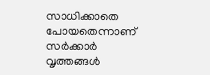സാധിക്കാതെ പോയതെന്നാണ് സർക്കാർ വൃത്തങ്ങൾ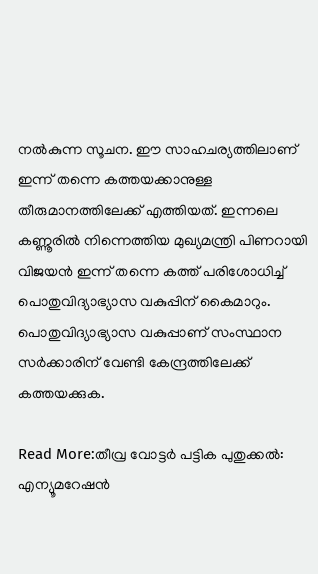നൽകുന്ന സൂചന. ഈ സാഹചര്യത്തിലാണ് ഇന്ന് തന്നെ കത്തയക്കാനുള്ള തീരുമാനത്തിലേക്ക് എത്തിയത്. ഇന്നലെ കണ്ണൂരിൽ നിന്നെത്തിയ മുഖ്യമന്ത്രി പിണറായി വിജയൻ ഇന്ന് തന്നെ കത്ത് പരിശോധിച്ച് പൊതുവിദ്യാഭ്യാസ വകുപ്പിന് കൈമാറും. പൊതുവിദ്യാഭ്യാസ വകുപ്പാണ് സംസ്ഥാന സർക്കാരിന് വേണ്ടി കേന്ദ്രത്തിലേക്ക് കത്തയക്കുക.

Read More:തീവ്ര വോട്ടർ പട്ടിക പുതുക്കൽ: എന്യൂമറേഷൻ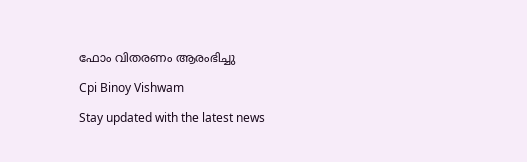ഫോം വിതരണം ആരംഭിച്ചു

Cpi Binoy Vishwam

Stay updated with the latest news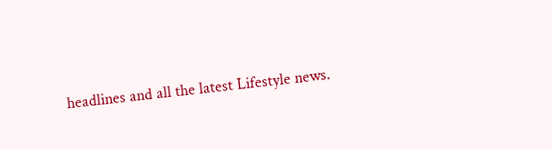headlines and all the latest Lifestyle news.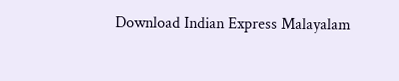Download Indian Express Malayalam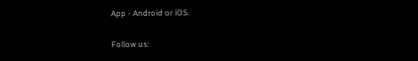App - Android or iOS.

Follow us: